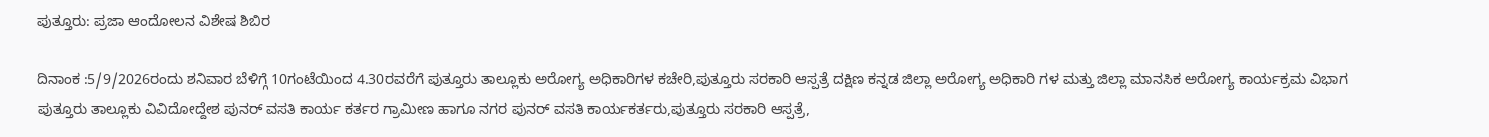ಪುತ್ತೂರು: ಪ್ರಜಾ ಆಂದೋಲನ ವಿಶೇಷ ಶಿಬಿರ

ದಿನಾಂಕ :5/9/2026ರಂದು ಶನಿವಾರ ಬೆಳಿಗ್ಗೆ 10ಗಂಟೆಯಿಂದ 4.30ರವರೆಗೆ ಪುತ್ತೂರು ತಾಲ್ಲೂಕು ಅರೋಗ್ಯ ಅಧಿಕಾರಿಗಳ ಕಚೇರಿ,ಪುತ್ತೂರು ಸರಕಾರಿ ಆಸ್ಪತ್ರೆ ದಕ್ಷಿಣ ಕನ್ನಡ ಜಿಲ್ಲಾ ಅರೋಗ್ಯ ಅಧಿಕಾರಿ ಗಳ ಮತ್ತು ಜಿಲ್ಲಾ ಮಾನಸಿಕ ಅರೋಗ್ಯ ಕಾರ್ಯಕ್ರಮ ವಿಭಾಗ ಪುತ್ತೂರು ತಾಲ್ಲೂಕು ವಿವಿದೋದ್ದೇಶ ಪುನರ್ ವಸತಿ ಕಾರ್ಯ ಕರ್ತರ ಗ್ರಾಮೀಣ ಹಾಗೂ ನಗರ ಪುನರ್ ವಸತಿ ಕಾರ್ಯಕರ್ತರು,ಪುತ್ತೂರು ಸರಕಾರಿ ಆಸ್ಪತ್ರೆ,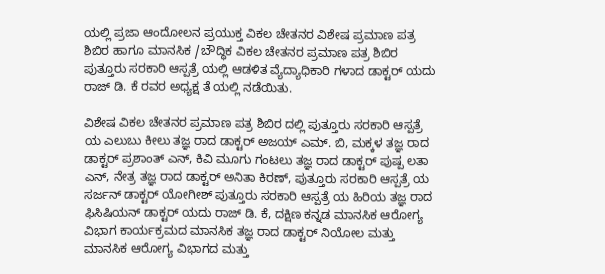ಯಲ್ಲಿ ಪ್ರಜಾ ಆಂದೋಲನ ಪ್ರಯುಕ್ತ ವಿಕಲ ಚೇತನರ ವಿಶೇಷ ಪ್ರಮಾಣ ಪತ್ರ ಶಿಬಿರ ಹಾಗೂ ಮಾನಸಿಕ /ಬೌದ್ಧಿಕ ವಿಕಲ ಚೇತನರ ಪ್ರಮಾಣ ಪತ್ರ ಶಿಬಿರ ಪುತ್ತೂರು ಸರಕಾರಿ ಆಸ್ಪತ್ರೆ ಯಲ್ಲಿ ಆಡಳಿತ ವ್ಯೆದ್ಯಾಧಿಕಾರಿ ಗಳಾದ ಡಾಕ್ಟರ್ ಯದು ರಾಜ್ ಡಿ. ಕೆ ರವರ ಅಧ್ಯಕ್ಷ ತೆ ಯಲ್ಲಿ ನಡೆಯಿತು.

ವಿಶೇಷ ವಿಕಲ ಚೇತನರ ಪ್ರಮಾಣ ಪತ್ರ ಶಿಬಿರ ದಲ್ಲಿ ಪುತ್ತೂರು ಸರಕಾರಿ ಆಸ್ಪತ್ರೆ ಯ ಎಲುಬು ಕೀಲು ತಜ್ಞ ರಾದ ಡಾಕ್ಟರ್ ಅಜಯ್ ಎಮ್. ಬಿ, ಮಕ್ಕಳ ತಜ್ಞ ರಾದ ಡಾಕ್ಟರ್ ಪ್ರಶಾಂತ್ ಎನ್, ಕಿವಿ ಮೂಗು ಗಂಟಲು ತಜ್ಞ ರಾದ ಡಾಕ್ಟರ್ ಪುಷ್ಪ ಲತಾ ಎನ್, ನೇತ್ರ ತಜ್ಞ ರಾದ ಡಾಕ್ಟರ್ ಅನಿತಾ ಕಿರಣ್, ಪುತ್ತೂರು ಸರಕಾರಿ ಆಸ್ಪತ್ರೆ ಯ ಸರ್ಜನ್ ಡಾಕ್ಟರ್ ಯೋಗೀಶ್ ಪುತ್ತೂರು ಸರಕಾರಿ ಆಸ್ಪತ್ರೆ ಯ ಹಿರಿಯ ತಜ್ಞ ರಾದ ಫಿಸಿಷಿಯನ್ ಡಾಕ್ಟರ್ ಯದು ರಾಜ್ ಡಿ. ಕೆ, ದಕ್ಷಿಣ ಕನ್ನಡ ಮಾನಸಿಕ ಆರೋಗ್ಯ ವಿಭಾಗ ಕಾರ್ಯಕ್ರಮದ ಮಾನಸಿಕ ತಜ್ಞ ರಾದ ಡಾಕ್ಟರ್ ನಿಯೋಲ ಮತ್ತು ಮಾನಸಿಕ ಆರೋಗ್ಯ ವಿಭಾಗದ ಮತ್ತು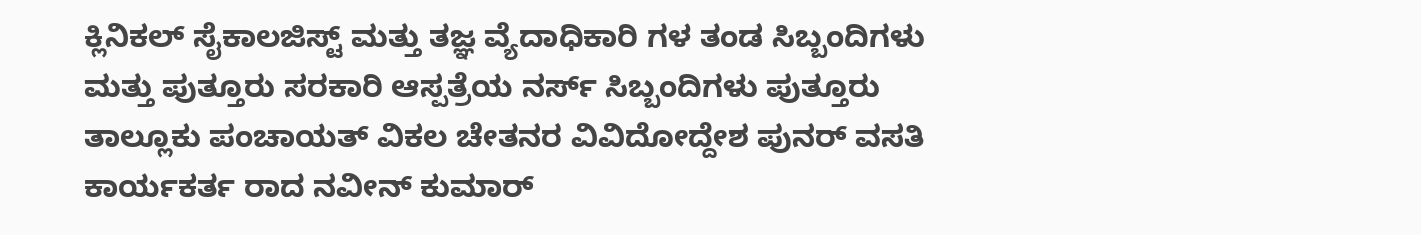ಕ್ಲಿನಿಕಲ್ ಸೈಕಾಲಜಿಸ್ಟ್ ಮತ್ತು ತಜ್ಞ ವ್ಯೆದಾಧಿಕಾರಿ ಗಳ ತಂಡ ಸಿಬ್ಬಂದಿಗಳು ಮತ್ತು ಪುತ್ತೂರು ಸರಕಾರಿ ಆಸ್ಪತ್ರೆಯ ನರ್ಸ್ ಸಿಬ್ಬಂದಿಗಳು ಪುತ್ತೂರು ತಾಲ್ಲೂಕು ಪಂಚಾಯತ್ ವಿಕಲ ಚೇತನರ ವಿವಿದೋದ್ದೇಶ ಪುನರ್ ವಸತಿ ಕಾರ್ಯಕರ್ತ ರಾದ ನವೀನ್ ಕುಮಾರ್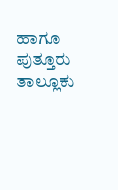ಹಾಗೂ ಪುತ್ತೂರು ತಾಲ್ಲೂಕು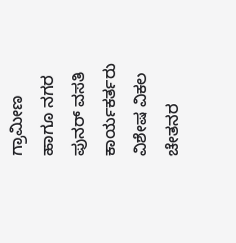ಗ್ರಾಮೀಣ ಹಾಗೂ ನಗರ ಪುನರ್ ವಸತಿ ಕಾರ್ಯಕರ್ತರು ವಿಶೇಷ ವಿಕಲ ಚೇತನರ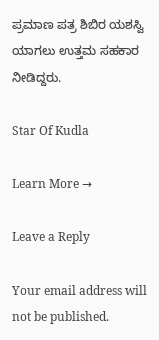ಪ್ರಮಾಣ ಪತ್ರ ಶಿಬಿರ ಯಶಸ್ವಿ ಯಾಗಲು ಉತ್ತಮ ಸಹಕಾರ ನೀಡಿದ್ದರು.

Star Of Kudla

Learn More →

Leave a Reply

Your email address will not be published.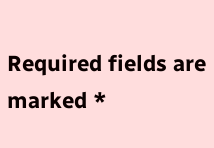Required fields are marked *